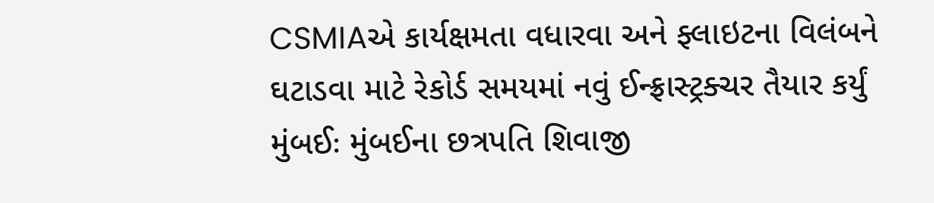CSMIAએ કાર્યક્ષમતા વધારવા અને ફ્લાઇટના વિલંબને ઘટાડવા માટે રેકોર્ડ સમયમાં નવું ઈન્ફ્રાસ્ટ્રક્ચર તૈયાર કર્યું
મુંબઈઃ મુંબઈના છત્રપતિ શિવાજી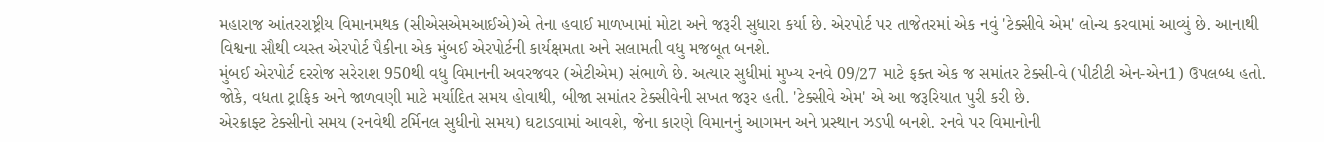મહારાજ આંતરરાષ્ટ્રીય વિમાનમથક (સીએસએમઆઈએ)એ તેના હવાઈ માળખામાં મોટા અને જરૂરી સુધારા કર્યા છે. એરપોર્ટ પર તાજેતરમાં એક નવું 'ટેક્સીવે એમ' લોન્ચ કરવામાં આવ્યું છે. આનાથી વિશ્વના સૌથી વ્યસ્ત એરપોર્ટ પૈકીના એક મુંબઈ એરપોર્ટની કાર્યક્ષમતા અને સલામતી વધુ મજબૂત બનશે.
મુંબઈ એરપોર્ટ દરરોજ સરેરાશ 950થી વધુ વિમાનની અવરજવર (એટીએમ) સંભાળે છે. અત્યાર સુધીમાં મુખ્ય રનવે 09/27 માટે ફક્ત એક જ સમાંતર ટેક્સી-વે (પીટીટી એન-એન1) ઉપલબ્ધ હતો. જોકે, વધતા ટ્રાફિક અને જાળવણી માટે મર્યાદિત સમય હોવાથી, બીજા સમાંતર ટેક્સીવેની સખત જરૂર હતી. 'ટેક્સીવે એમ' એ આ જરૂરિયાત પુરી કરી છે.
એરક્રાફ્ટ ટેક્સીનો સમય (રનવેથી ટર્મિનલ સુધીનો સમય) ઘટાડવામાં આવશે, જેના કારણે વિમાનનું આગમન અને પ્રસ્થાન ઝડપી બનશે. રનવે પર વિમાનોની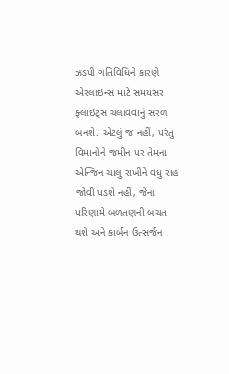ઝડપી ગતિવિધિને કારણે એરલાઇન્સ માટે સમયસર ફ્લાઇટ્સ ચલાવવાનું સરળ બનશે. એટલું જ નહીં, પરંતુ વિમાનોને જમીન પર તેમના એન્જિન ચાલુ રાખીને વધુ રાહ જોવી પડશે નહીં, જેના પરિણામે બળતણની બચત થશે અને કાર્બન ઉત્સર્જન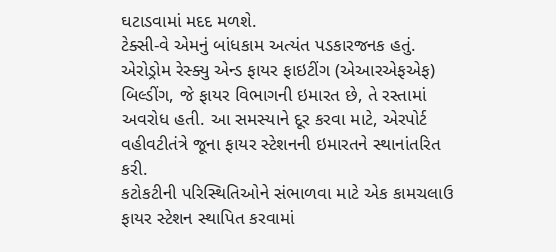ઘટાડવામાં મદદ મળશે.
ટેક્સી-વે એમનું બાંધકામ અત્યંત પડકારજનક હતું. એરોડ્રોમ રેસ્ક્યુ એન્ડ ફાયર ફાઇટીંગ (એઆરએફએફ) બિલ્ડીંગ, જે ફાયર વિભાગની ઇમારત છે, તે રસ્તામાં અવરોધ હતી. આ સમસ્યાને દૂર કરવા માટે, એરપોર્ટ વહીવટીતંત્રે જૂના ફાયર સ્ટેશનની ઇમારતને સ્થાનાંતરિત કરી.
કટોકટીની પરિસ્થિતિઓને સંભાળવા માટે એક કામચલાઉ ફાયર સ્ટેશન સ્થાપિત કરવામાં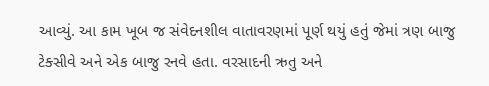આવ્યું. આ કામ ખૂબ જ સંવેદનશીલ વાતાવરણમાં પૂર્ણ થયું હતું જેમાં ત્રણ બાજુ ટેક્સીવે અને એક બાજુ રનવે હતા. વરસાદની ઋતુ અને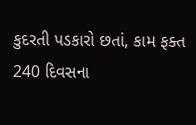કુદરતી પડકારો છતાં, કામ ફક્ત 240 દિવસના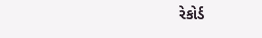રેકોર્ડ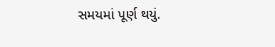સમયમાં પૂર્ણ થયું.